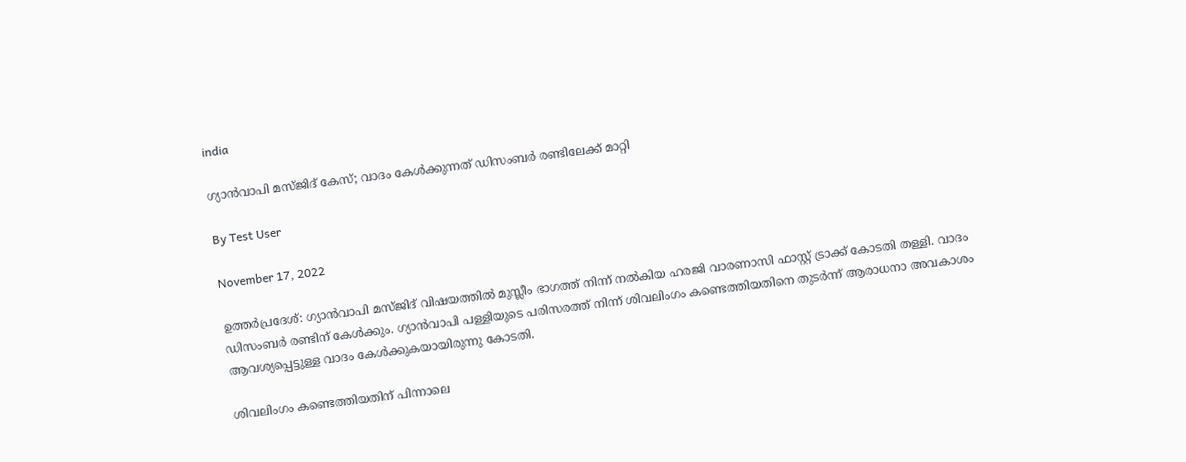india

ഗ്യാന്‍വാപി മസ്ജിദ് കേസ്; വാദം കേള്‍ക്കുന്നത് ഡിസംബര്‍ രണ്ടിലേക്ക് മാറ്റി

By Test User

November 17, 2022

ഉത്തര്‍പ്രദേശ്: ഗ്യാന്‍വാപി മസ്ജിദ് വിഷയത്തില്‍ മുസ്ലീം ഭാഗത്ത് നിന്ന് നല്‍കിയ ഹരജി വാരണാസി ഫാസ്റ്റ് ട്രാക്ക് കോടതി തള്ളി. വാദം ഡിസംബര്‍ രണ്ടിന് കേള്‍ക്കും. ഗ്യാന്‍വാപി പള്ളിയുടെ പരിസരത്ത് നിന്ന് ശിവലിംഗം കണ്ടെത്തിയതിനെ തുടര്‍ന്ന് ആരാധനാ അവകാശം ആവശ്യപ്പെട്ടുള്ള വാദം കേള്‍ക്കുകയായിരുന്നു കോടതി.

ശിവലിംഗം കണ്ടെത്തിയതിന് പിന്നാലെ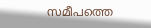സമീപത്തെ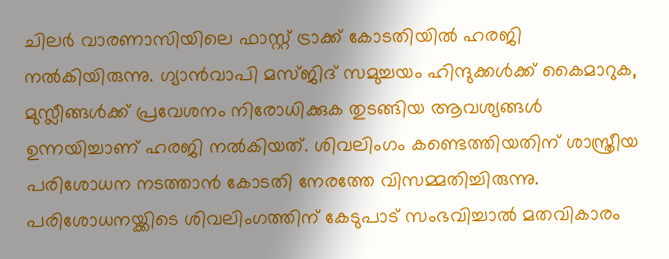ചിലര്‍ വാരണാസിയിലെ ഫാസ്റ്റ് ട്രാക്ക് കോടതിയില്‍ ഹരജി നല്‍കിയിരുന്നു. ഗ്യാന്‍വാപി മസ്ജിദ് സമുച്ചയം ഹിന്ദുക്കള്‍ക്ക് കൈമാറുക, മുസ്ലീങ്ങള്‍ക്ക് പ്രവേശനം നിരോധിക്കുക തുടങ്ങിയ ആവശ്യങ്ങള്‍ ഉന്നയിച്ചാണ് ഹരജി നല്‍കിയത്. ശിവലിംഗം കണ്ടെത്തിയതിന് ശാസ്ത്രീയ പരിശോധന നടത്താന്‍ കോടതി നേരത്തേ വിസമ്മതിച്ചിരുന്നു. പരിശോധനയ്ക്കിടെ ശിവലിംഗത്തിന് കേടുപാട് സംഭവിച്ചാല്‍ മതവികാരം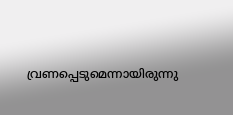വ്രണപ്പെടുമെന്നായിരുന്നു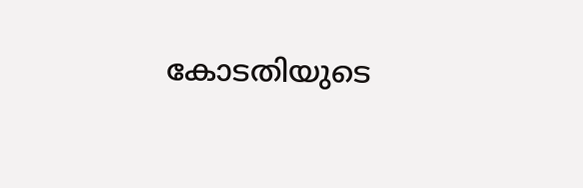കോടതിയുടെ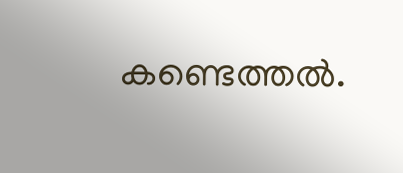കണ്ടെത്തല്‍.